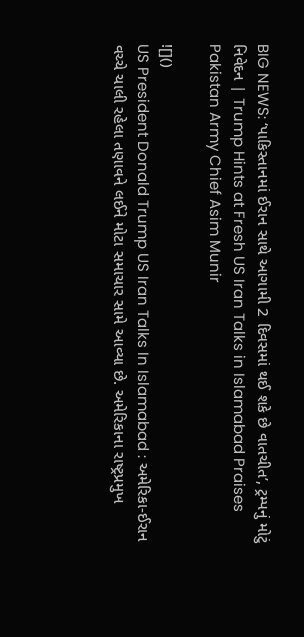BIG NEWS: ‘પાકિસ્તાનમાં ઈરાન સાથે આગામી 2 દિવસમાં થઈ શકે છે વાતચીત’, ટ્રમ્પનું મોટું નિવેદન | Trump Hints at Fresh US Iran Talks in Islamabad Praises Pakistan Army Chief Asim Munir

![]()
US President Donald Trump US Iran Talks In Islamabad : અમેરિકા-ઈરાન વચ્ચે ચાલી રહેલા તણાવને લઈને મોટા સમાચાર સામે આવ્યા છે. અમેરિકાના રાષ્ટ્રપ્રમુખ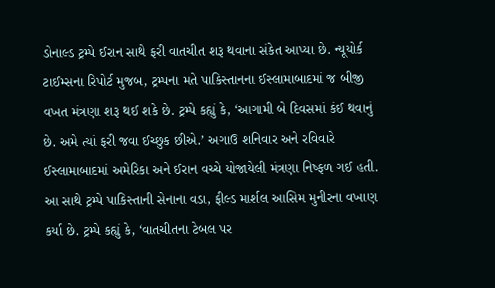ડોનાલ્ડ ટ્રમ્પે ઈરાન સાથે ફરી વાતચીત શરૂ થવાના સંકેત આપ્યા છે. ન્યૂયોર્ક ટાઈમ્સના રિપોર્ટ મુજબ, ટ્રમ્પના મતે પાકિસ્તાનના ઈસ્લામાબાદમાં જ બીજી વખત મંત્રણા શરૂ થઈ શકે છે. ટ્રમ્પે કહ્યું કે, ‘આગામી બે દિવસમાં કંઈ થવાનું છે. અમે ત્યાં ફરી જવા ઈચ્છુક છીએ.’ અગાઉ શનિવાર અને રવિવારે ઈસ્લામાબાદમાં અમેરિકા અને ઈરાન વચ્ચે યોજાયેલી મંત્રણા નિષ્ફળ ગઈ હતી. આ સાથે ટ્રમ્પે પાકિસ્તાની સેનાના વડા, ફીલ્ડ માર્શલ આસિમ મુનીરના વખાણ કર્યા છે. ટ્રમ્પે કહ્યું કે, ‘વાતચીતના ટેબલ પર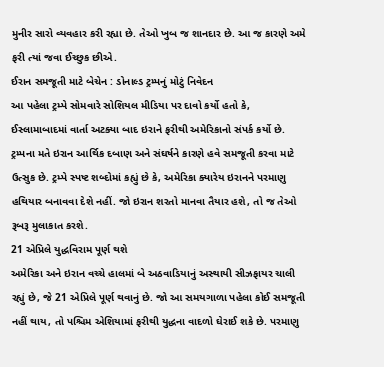મુનીર સારો વ્યવહાર કરી રહ્યા છે. તેઓ ખુબ જ શાનદાર છે. આ જ કારણે અમે ફરી ત્યાં જવા ઈચ્છુક છીએ.
ઈરાન સમજૂતી માટે બેચેન : ડોનાલ્ડ ટ્રમ્પનું મોટું નિવેદન
આ પહેલા ટ્રમ્પે સોમવારે સોશિયલ મીડિયા પર દાવો કર્યો હતો કે, ઈસ્લામાબાદમાં વાર્તા અટક્યા બાદ ઇરાને ફરીથી અમેરિકાનો સંપર્ક કર્યો છે. ટ્રમ્પના મતે ઇરાન આર્થિક દબાણ અને સંઘર્ષને કારણે હવે સમજૂતી કરવા માટે ઉત્સુક છે. ટ્રમ્પે સ્પષ્ટ શબ્દોમાં કહ્યું છે કે, અમેરિકા ક્યારેય ઇરાનને પરમાણુ હથિયાર બનાવવા દેશે નહીં. જો ઇરાન શરતો માનવા તૈયાર હશે, તો જ તેઓ રૂબરૂ મુલાકાત કરશે.
21 એપ્રિલે યુદ્ધવિરામ પૂર્ણ થશે
અમેરિકા અને ઇરાન વચ્ચે હાલમાં બે અઠવાડિયાનું અસ્થાયી સીઝફાયર ચાલી રહ્યું છે, જે 21 એપ્રિલે પૂર્ણ થવાનું છે. જો આ સમયગાળા પહેલા કોઈ સમજૂતી નહીં થાય, તો પશ્ચિમ એશિયામાં ફરીથી યુદ્ધના વાદળો ઘેરાઈ શકે છે. પરમાણુ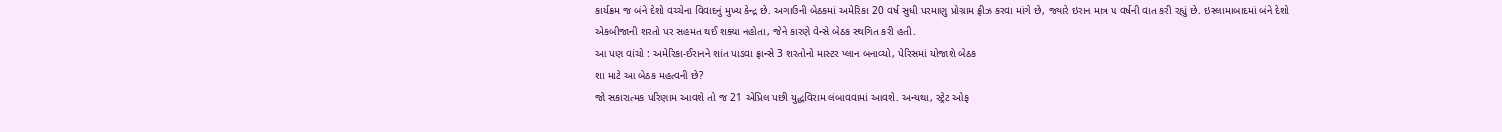કાર્યક્રમ જ બંને દેશો વચ્ચેના વિવાદનું મુખ્ય કેન્દ્ર છે. અગાઉની બેઠકમાં અમેરિકા 20 વર્ષ સુધી પરમાણુ પ્રોગ્રામ ફ્રીઝ કરવા માંગે છે, જ્યારે ઇરાન માત્ર ૫ વર્ષની વાત કરી રહ્યું છે. ઇસ્લામાબાદમાં બંને દેશો એકબીજાની શરતો પર સહમત થઈ શક્યા નહોતા, જેને કારણે વેન્સે બેઠક સ્થગિત કરી હતી.
આ પણ વાંચો : અમેરિકા-ઈરાનને શાંત પાડવા ફ્રાન્સે 3 શરતોનો માસ્ટર પ્લાન બનાવ્યો, પેરિસમાં યોજાશે બેઠક
શા માટે આ બેઠક મહત્વની છે?
જો સકારાત્મક પરિણામ આવશે તો જ 21 એપ્રિલ પછી યુદ્ધવિરામ લંબાવવામાં આવશે. અન્યથા, સ્ટ્રેટ ઓફ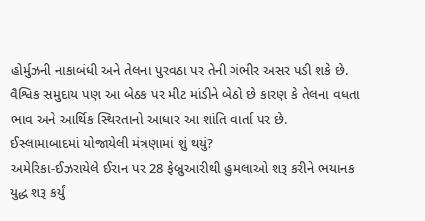હોર્મુઝની નાકાબંધી અને તેલના પુરવઠા પર તેની ગંભીર અસર પડી શકે છે. વૈશ્વિક સમુદાય પણ આ બેઠક પર મીટ માંડીને બેઠો છે કારણ કે તેલના વધતા ભાવ અને આર્થિક સ્થિરતાનો આધાર આ શાંતિ વાર્તા પર છે.
ઈસ્લામાબાદમાં યોજાયેલી મંત્રણામાં શું થયું?
અમેરિકા-ઈઝરાયેલે ઈરાન પર 28 ફેબ્રુઆરીથી હુમલાઓ શરૂ કરીને ભયાનક યુદ્ધ શરૂ કર્યું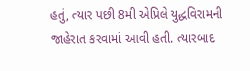હતું, ત્યાર પછી 8મી એપ્રિલે યુદ્ધવિરામની જાહેરાત કરવામાં આવી હતી. ત્યારબાદ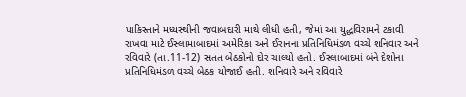પાકિસ્તાને મધ્યસ્થીની જવાબદારી માથે લીધી હતી, જેમાં આ યુદ્ધવિરામને ટકાવી રાખવા માટે ઈસ્લામાબાદમાં અમેરિકા અને ઈરાનના પ્રતિનિધિમંડળ વચ્ચે શનિવાર અને રવિવારે (તા.11-12) સતત બેઠકોનો દોર ચાલ્યો હતો. ઈસ્લાબાદમાં બંને દેશોના પ્રતિનિધિમંડળ વચ્ચે બેઠક યોજાઈ હતી. શનિવારે અને રવિવારે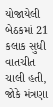યોજાયેલી બેઠકમાં 21 કલાક સુધી વાતચીત ચાલી હતી, જોકે મંત્રણા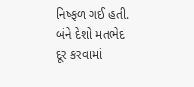નિષ્ફળ ગઈ હતી. બંને દેશો મતભેદ દૂર કરવામાં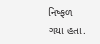નિષ્ફળ ગયા હતા.